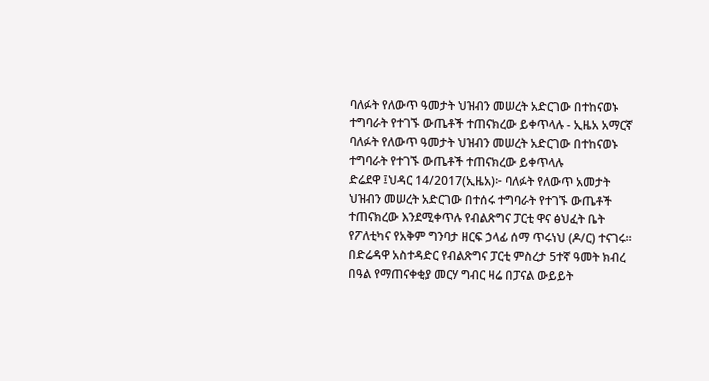ባለፉት የለውጥ ዓመታት ህዝብን መሠረት አድርገው በተከናወኑ ተግባራት የተገኙ ውጤቶች ተጠናክረው ይቀጥላሉ - ኢዜአ አማርኛ
ባለፉት የለውጥ ዓመታት ህዝብን መሠረት አድርገው በተከናወኑ ተግባራት የተገኙ ውጤቶች ተጠናክረው ይቀጥላሉ
ድሬደዋ ፤ህዳር 14/2017(ኢዜአ)፦ ባለፉት የለውጥ አመታት ህዝብን መሠረት አድርገው በተሰሩ ተግባራት የተገኙ ውጤቶች ተጠናክረው እንደሚቀጥሉ የብልጽግና ፓርቲ ዋና ፅህፈት ቤት የፖለቲካና የአቅም ግንባታ ዘርፍ ኃላፊ ሰማ ጥሩነህ (ዶ/ር) ተናገሩ።
በድሬዳዋ አስተዳድር የብልጽግና ፓርቲ ምስረታ 5ተኛ ዓመት ክብረ በዓል የማጠናቀቂያ መርሃ ግብር ዛሬ በፓናል ውይይት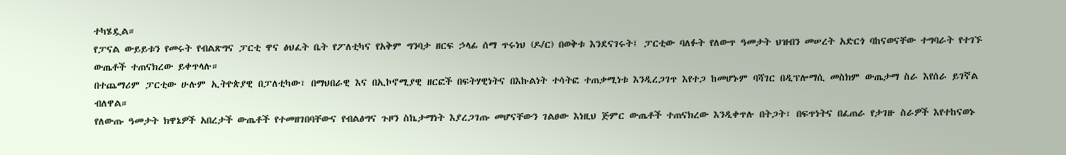ተካሄዷል።
የፓናል ውይይቱን የመሩት የብልጽግና ፓርቲ ዋና ፅህፈት ቤት የፖለቲካና የአቅም ግንባታ ዘርፍ ኃላፊ ሰማ ጥሩነህ (ዶ/ር) በወቅቱ እንደናገሩት፤ ፓርቲው ባለፉት የለውጥ ዓመታት ህዝብን መሠረት አድርጎ ባከናወናቸው ተግባራት የተገኙ ውጤቶች ተጠናክረው ይቀጥላሉ።
በተጨማሪም ፓርቲው ሁሉም ኢትዮጵያዊ በፓለቲካው፣ በማህበራዊ እና በኢኮኖሚያዊ ዘርፎች በፍትሃዊነትና በእኩልነት ተሳትፎ ተጠቃሚነቱ እንዲረጋገጥ እየተጋ ከመሆኑም ባሻገር በዲፕሎማሲ መስክም ውጤታማ ስራ እየሰራ ይገኛል ብለዋል።
የለውጡ ዓመታት ክዋኔዎች አበረታች ውጤቶች የተመዘገበባቸውና የብልፅግና ጉዞን ስኬታማነት እያረጋገጡ መሆናቸውን ገልፀው እነዚህ ጅምር ውጤቶች ተጠናክረው እንዲቀጥሉ በትጋት፣ በፍጥነትና በፈጠራ የታገዙ ስራዎች እየተከናወኑ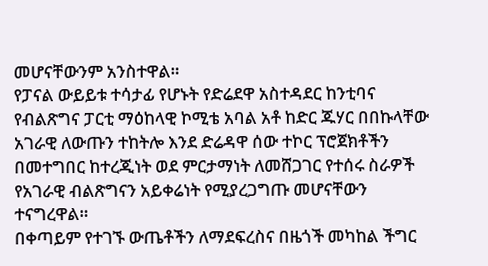መሆናቸውንም አንስተዋል።
የፓናል ውይይቱ ተሳታፊ የሆኑት የድሬደዋ አስተዳደር ከንቲባና የብልጽግና ፓርቲ ማዕከላዊ ኮሚቴ አባል አቶ ከድር ጁሃር በበኩላቸው አገራዊ ለውጡን ተከትሎ እንደ ድሬዳዋ ሰው ተኮር ፕሮጀክቶችን በመተግበር ከተረጂነት ወደ ምርታማነት ለመሸጋገር የተሰሩ ስራዎች የአገራዊ ብልጽግናን አይቀሬነት የሚያረጋግጡ መሆናቸውን ተናግረዋል።
በቀጣይም የተገኙ ውጤቶችን ለማደፍረስና በዜጎች መካከል ችግር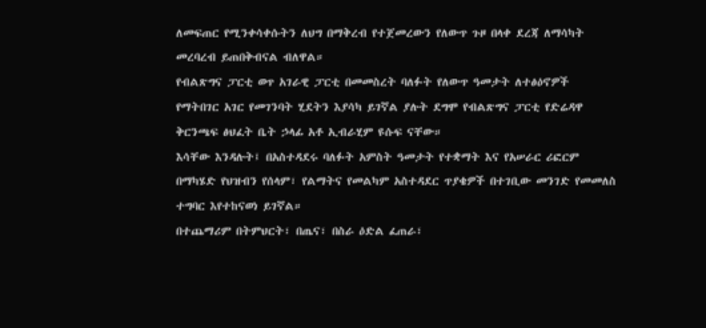ለመፍጠር የሚንቀሳቀሱትን ለህግ በማቅረብ የተጀመረውን የለውጥ ጉዞ በላቀ ደረጃ ለማሳካት መረባረብ ይጠበቅብናል ብለዋል።
የብልጽግና ፓርቲ ወጥ አገራዊ ፓርቲ በመመስረት ባለፉት የለውጥ ዓመታት ለተፅዕኖዎች የማትበገር አገር የመገንባት ሂደትን እያሳካ ይገኛል ያሉት ደግሞ የብልጽግና ፓርቲ የድሬዳዋ ቅርንጫፍ ፅህፈት ቤት ኃላፊ አቶ ኢብራሂም ዩሱፍ ናቸው።
እሳቸው እንዳሉት፤ በአስተዳደሩ ባለፉት አምስት ዓመታት የተቋማት እና የአሠራር ሪፎርም በማካሄድ የህዝብን የሰላም፣ የልማትና የመልካም አስተዳደር ጥያቄዎች በተገቢው መንገድ የመመለስ ተግባር እየተከናወነ ይገኛል።
በተጨማሪም በትምህርት፣ በጤና፣ በስራ ዕድል ፈጠራ፣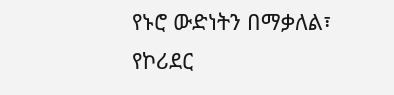የኑሮ ውድነትን በማቃለል፣ የኮሪደር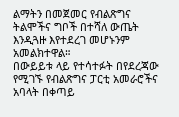ልማትን በመጀመር የብልጽግና ትልሞችና ግቦች በተሻለ ውጤት እንዲጓዙ እየተደረገ መሆኑንም አመልክተዋል።
በውይይቱ ላይ የተሳተፉት በየደረጃው የሚገኙ የብልጽግና ፓርቲ አመራሮችና አባላት በቀጣይ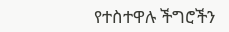የተስተዋሉ ችግሮችን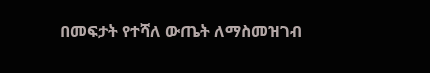በመፍታት የተሻለ ውጤት ለማስመዝገብ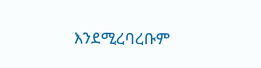እንደሚረባረቡም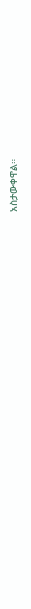አስታውቀዋል።